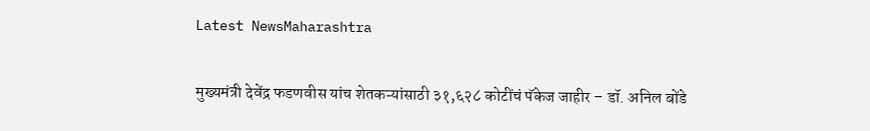Latest NewsMaharashtra

मुख्यमंत्री देवेंद्र फडणवीस यांच शेतकऱ्यांसाठी ३१,६२८ कोटींचं पॅकेज जाहीर – डॉ. अनिल बोंडे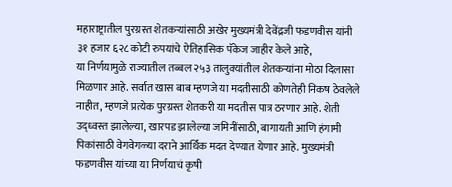महाराष्ट्रातील पुरग्रस्त शेतकऱ्यांसाठी अखेर मुख्यमंत्री देवेंद्रजी फडणवीस यांनी ३१ हजार ६२८ कोटी रुपयांचे ऐतिहासिक पॅकेज जाहीर केले आहे,
या निर्णयामुळे राज्यातील तब्बल २५३ तालुक्यांतील शेतकऱ्यांना मोठा दिलासा मिळणार आहे. सर्वात खास बाब म्हणजे या मदतीसाठी कोणतेही निकष ठेवलेले नाहीत, म्हणजे प्रत्येक पुरग्रस्त शेतकरी या मदतीस पात्र ठरणार आहे. शेती उद्ध्वस्त झालेल्या, खारपड झालेल्या जमिनींसाठी, बागायती आणि हंगामी पिकांसाठी वेगवेगळ्या दराने आर्थिक मदत देण्यात येणार आहे. मुख्यमंत्री फडणवीस यांच्या या निर्णयाचं कृषी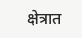क्षेत्रात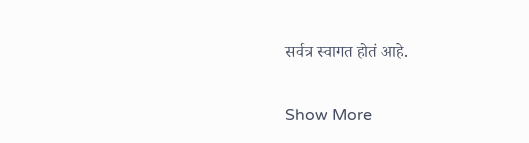सर्वत्र स्वागत होतं आहे.

Show More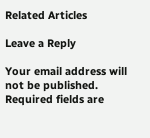Related Articles

Leave a Reply

Your email address will not be published. Required fields are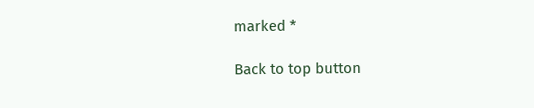marked *

Back to top button